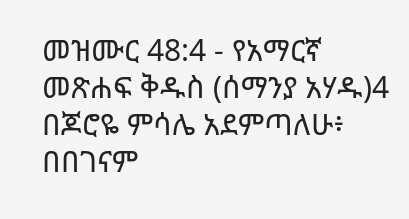መዝሙር 48:4 - የአማርኛ መጽሐፍ ቅዱስ (ሰማንያ አሃዱ)4 በጆሮዬ ምሳሌ አደምጣለሁ፥ በበገናም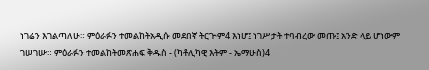ነገሬን እገልጣለሁ። ምዕራፉን ተመልከትአዲሱ መደበኛ ትርጒም4 እነሆ፤ ነገሥታት ተባብረው መጡ፤ አንድ ላይ ሆነውም ገሠገሡ። ምዕራፉን ተመልከትመጽሐፍ ቅዱስ - (ካቶሊካዊ እትም - ኤማሁስ)4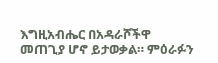እግዚአብሔር በአዳራሾችዋ መጠጊያ ሆኖ ይታወቃል። ምዕራፉን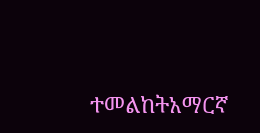ተመልከትአማርኛ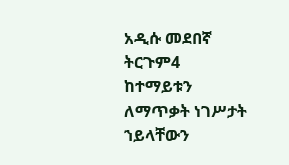አዲሱ መደበኛ ትርጉም4 ከተማይቱን ለማጥቃት ነገሥታት ኀይላቸውን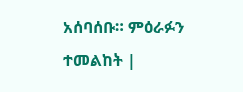አሰባሰቡ። ምዕራፉን ተመልከት |